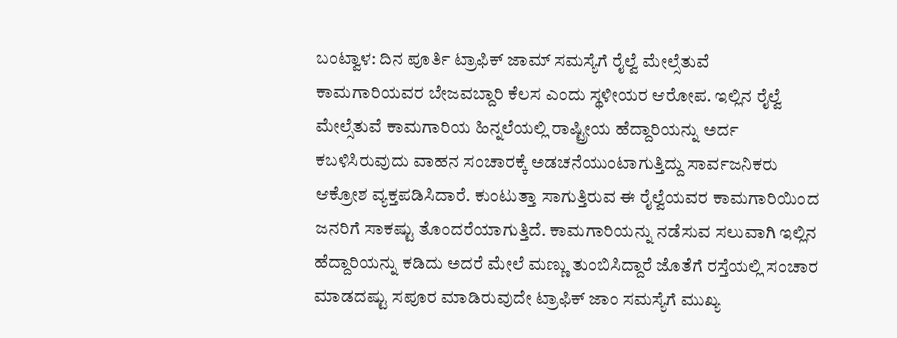ಬಂಟ್ವಾಳ: ದಿನ ಪೂರ್ತಿ ಟ್ರಾಫಿಕ್ ಜಾಮ್ ಸಮಸ್ಯೆಗೆ ರೈಲ್ವೆ ಮೇಲ್ಸೆತುವೆ ಕಾಮಗಾರಿಯವರ ಬೇಜವಬ್ದಾರಿ ಕೆಲಸ ಎಂದು ಸ್ಥಳೀಯರ ಆರೋಪ. ಇಲ್ಲಿನ ರೈಲ್ವೆ ಮೇಲ್ಸೆತುವೆ ಕಾಮಗಾರಿಯ ಹಿನ್ನಲೆಯಲ್ಲಿ ರಾಷ್ಟ್ರೀಯ ಹೆದ್ದಾರಿಯನ್ನು ಅರ್ದ ಕಬಳಿಸಿರುವುದು ವಾಹನ ಸಂಚಾರಕ್ಕೆ ಅಡಚನೆಯುಂಟಾಗುತ್ತಿದ್ದು ಸಾರ್ವಜನಿಕರು ಆಕ್ರೋಶ ವ್ಯಕ್ತಪಡಿಸಿದಾರೆ. ಕುಂಟುತ್ತಾ ಸಾಗುತ್ತಿರುವ ಈ ರೈಲ್ವೆಯವರ ಕಾಮಗಾರಿಯಿಂದ ಜನರಿಗೆ ಸಾಕಷ್ಟು ತೊಂದರೆಯಾಗುತ್ತಿದೆ. ಕಾಮಗಾರಿಯನ್ನು ನಡೆಸುವ ಸಲುವಾಗಿ ಇಲ್ಲಿನ ಹೆದ್ದಾರಿಯನ್ನು ಕಡಿದು ಅದರೆ ಮೇಲೆ ಮಣ್ಣು ತುಂಬಿಸಿದ್ದಾರೆ ಜೊತೆಗೆ ರಸ್ತೆಯಲ್ಲಿ ಸಂಚಾರ ಮಾಡದಷ್ಟು ಸಪೂರ ಮಾಡಿರುವುದೇ ಟ್ರಾಫಿಕ್ ಜಾಂ ಸಮಸ್ಯೆಗೆ ಮುಖ್ಯ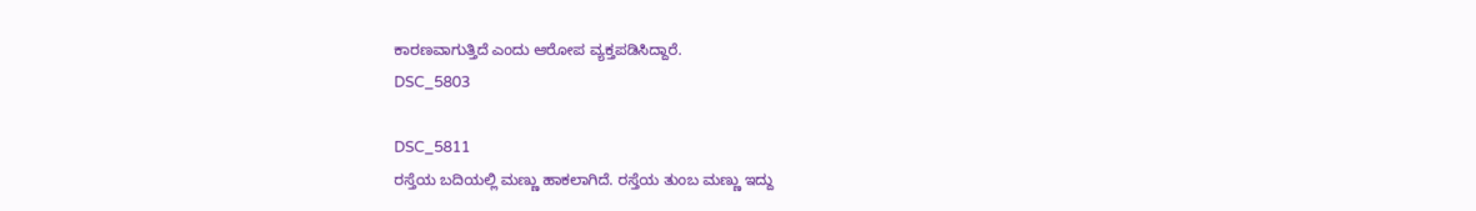ಕಾರಣವಾಗುತ್ತಿದೆ ಎಂದು ಆರೋಪ ವ್ಯಕ್ತಪಡಿಸಿದ್ದಾರೆ.
DSC_5803

DSC_5811
ರಸ್ತೆಯ ಬದಿಯಲ್ಲಿ ಮಣ್ಣು ಹಾಕಲಾಗಿದೆ. ರಸ್ತೆಯ ತುಂಬ ಮಣ್ಣು ಇದ್ದು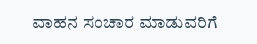ವಾಹನ ಸಂಚಾರ ಮಾಡುವರಿಗೆ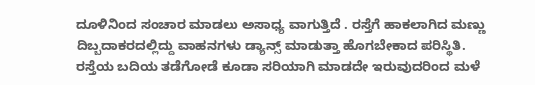ದೂಳಿನಿಂದ ಸಂಚಾರ ಮಾಡಲು ಅಸಾಧ್ಯ ವಾಗುತ್ತಿದೆ . ರಸ್ತೆಗೆ ಹಾಕಲಾಗಿದ ಮಣ್ಣು ದಿಬ್ಬದಾಕರದಲ್ಲಿದ್ದು ವಾಹನಗಳು ಡ್ಯಾನ್ಸ್ ಮಾಡುತ್ತಾ ಹೊಗಬೇಕಾದ ಪರಿಸ್ಥಿತಿ. ರಸ್ತೆಯ ಬದಿಯ ತಡೆಗೋಡೆ ಕೂಡಾ ಸರಿಯಾಗಿ ಮಾಡದೇ ಇರುವುದರಿಂದ ಮಳೆ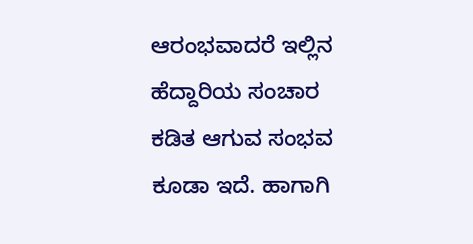ಆರಂಭವಾದರೆ ಇಲ್ಲಿನ ಹೆದ್ದಾರಿಯ ಸಂಚಾರ ಕಡಿತ ಆಗುವ ಸಂಭವ ಕೂಡಾ ಇದೆ. ಹಾಗಾಗಿ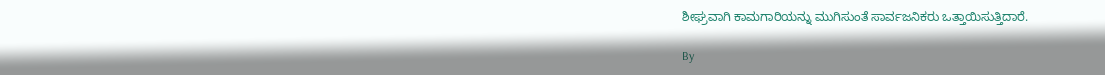ಶೀಘ್ರವಾಗಿ ಕಾಮಗಾರಿಯನ್ನು ಮುಗಿಸುಂತೆ ಸಾರ್ವಜನಿಕರು ಒತ್ತಾಯಿಸುತ್ತಿದಾರೆ.

By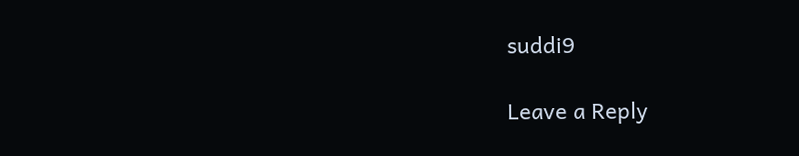suddi9

Leave a Reply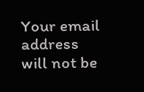Your email address will not be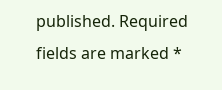published. Required fields are marked *